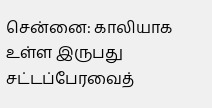சென்னை: காலியாக உள்ள இருபது சட்டப்பேரவைத்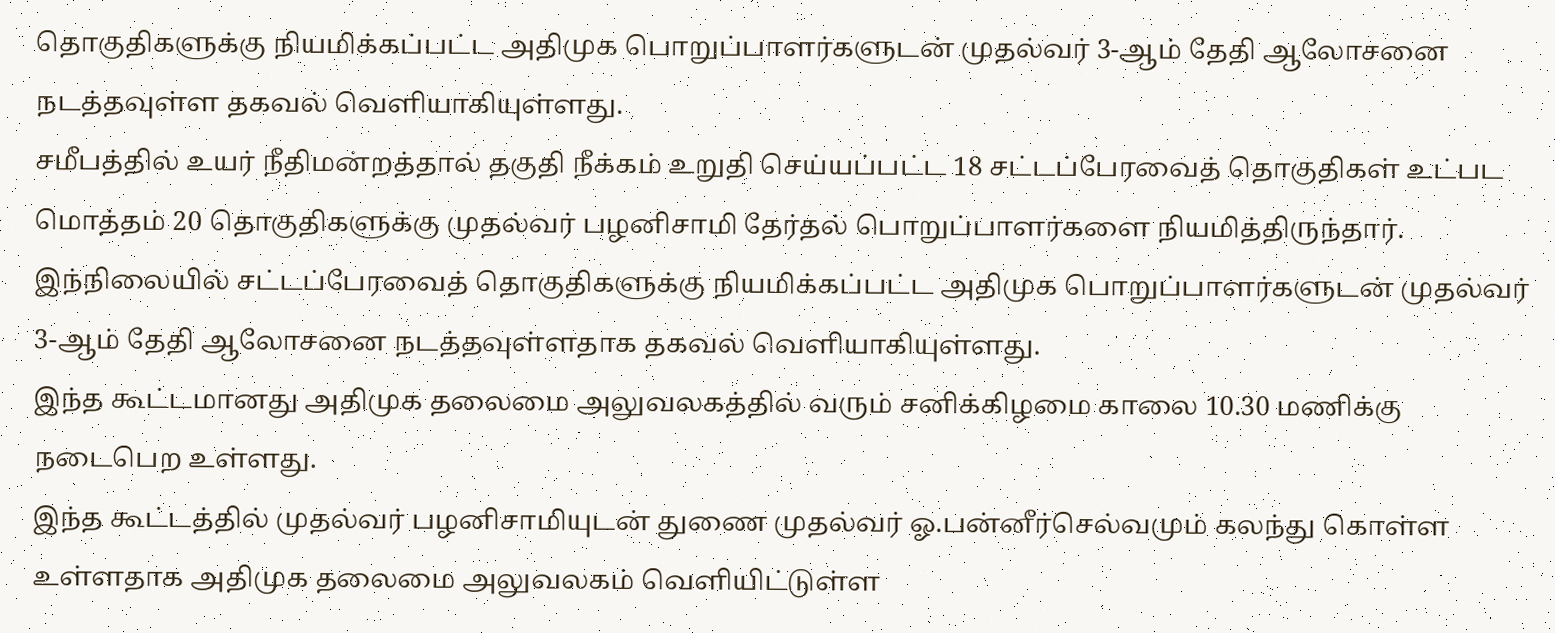தொகுதிகளுக்கு நியமிக்கப்பட்ட அதிமுக பொறுப்பாளர்களுடன் முதல்வர் 3-ஆம் தேதி ஆலோசனை நடத்தவுள்ள தகவல் வெளியாகியுள்ளது.
சமீபத்தில் உயர் நீதிமன்றத்தால் தகுதி நீக்கம் உறுதி செய்யப்பட்ட 18 சட்டப்பேரவைத் தொகுதிகள் உட்பட மொத்தம் 20 தொகுதிகளுக்கு முதல்வர் பழனிசாமி தேர்தல் பொறுப்பாளர்களை நியமித்திருந்தார்.
இந்நிலையில் சட்டப்பேரவைத் தொகுதிகளுக்கு நியமிக்கப்பட்ட அதிமுக பொறுப்பாளர்களுடன் முதல்வர் 3-ஆம் தேதி ஆலோசனை நடத்தவுள்ளதாக தகவல் வெளியாகியுள்ளது.
இந்த கூட்டமானது அதிமுக தலைமை அலுவலகத்தில் வரும் சனிக்கிழமை காலை 10.30 மணிக்கு நடைபெற உள்ளது.
இந்த கூட்டத்தில் முதல்வர் பழனிசாமியுடன் துணை முதல்வர் ஓ.பன்னீர்செல்வமும் கலந்து கொள்ள உள்ளதாக அதிமுக தலைமை அலுவலகம் வெளியிட்டுள்ள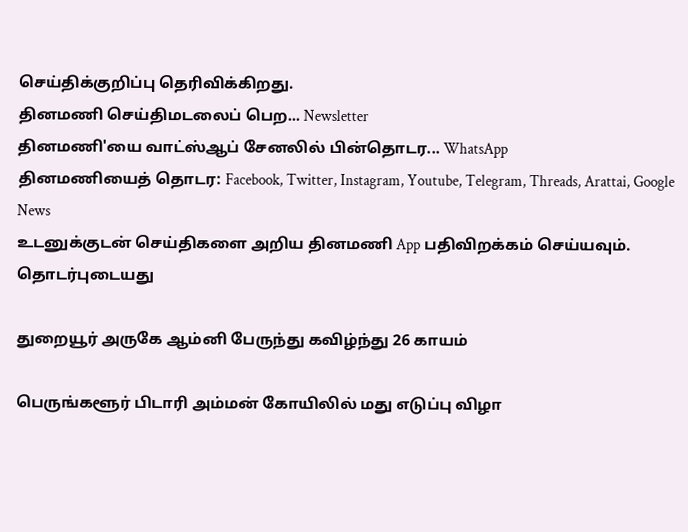செய்திக்குறிப்பு தெரிவிக்கிறது.
தினமணி செய்திமடலைப் பெற... Newsletter
தினமணி'யை வாட்ஸ்ஆப் சேனலில் பின்தொடர... WhatsApp
தினமணியைத் தொடர: Facebook, Twitter, Instagram, Youtube, Telegram, Threads, Arattai, Google News
உடனுக்குடன் செய்திகளை அறிய தினமணி App பதிவிறக்கம் செய்யவும்.
தொடர்புடையது

துறையூர் அருகே ஆம்னி பேருந்து கவிழ்ந்து 26 காயம்

பெருங்களூர் பிடாரி அம்மன் கோயிலில் மது எடுப்பு விழா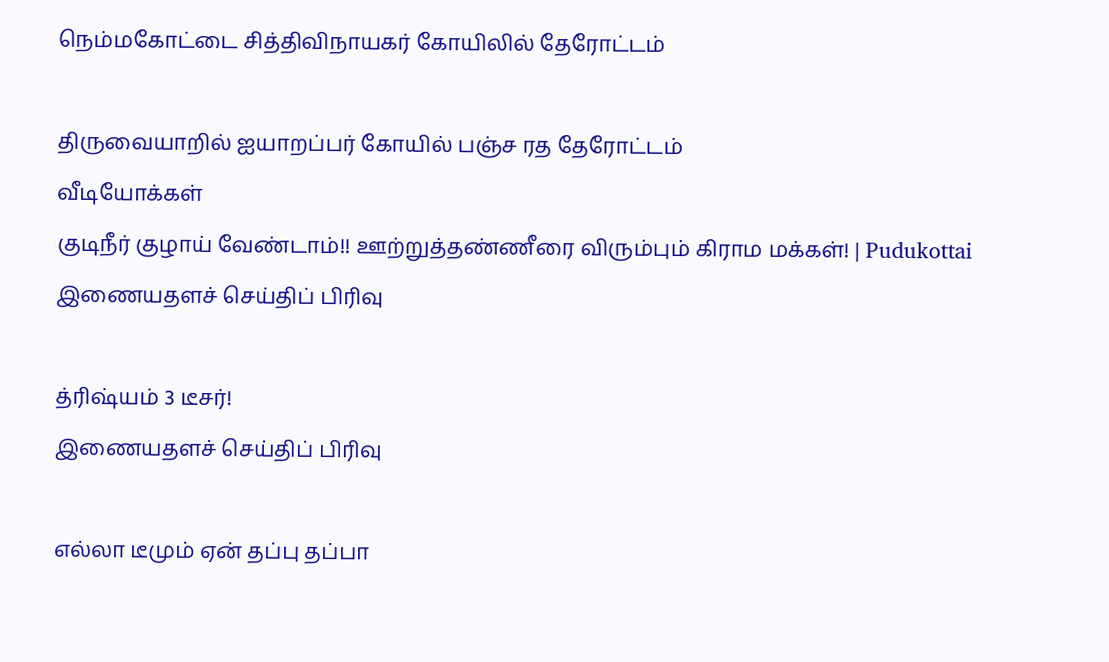நெம்மகோட்டை சித்திவிநாயகர் கோயிலில் தேரோட்டம்

திருவையாறில் ஐயாறப்பர் கோயில் பஞ்ச ரத தேரோட்டம்
வீடியோக்கள்
குடிநீர் குழாய் வேண்டாம்!! ஊற்றுத்தண்ணீரை விரும்பும் கிராம மக்கள்! | Pudukottai
இணையதளச் செய்திப் பிரிவு

த்ரிஷ்யம் 3 டீசர்!
இணையதளச் செய்திப் பிரிவு

எல்லா டீமும் ஏன் தப்பு தப்பா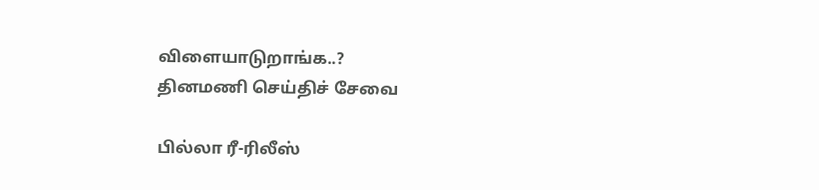விளையாடுறாங்க..?
தினமணி செய்திச் சேவை

பில்லா ரீ-ரிலீஸ்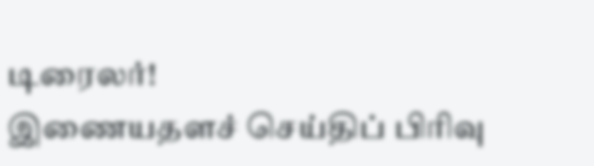டிரைலர்!
இணையதளச் செய்திப் பிரிவு